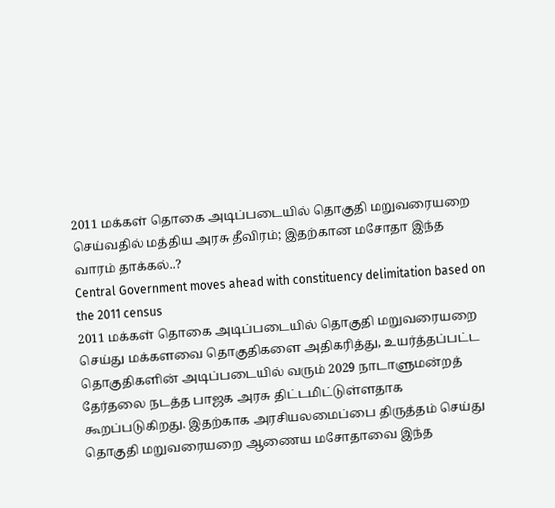2011 மக்கள் தொகை அடிப்படையில் தொகுதி மறுவரையறை செய்வதில் மத்திய அரசு தீவிரம்; இதற்கான மசோதா இந்த வாரம் தாக்கல்..?
Central Government moves ahead with constituency delimitation based on the 2011 census
2011 மக்கள் தொகை அடிப்படையில் தொகுதி மறுவரையறை செய்து மக்களவை தொகுதிகளை அதிகரித்து, உயர்த்தப்பட்ட தொகுதிகளின் அடிப்படையில் வரும் 2029 நாடாளுமன்றத் தேர்தலை நடத்த பாஜக அரசு திட்டமிட்டுள்ளதாக கூறப்படுகிறது. இதற்காக அரசியலமைப்பை திருத்தம் செய்து தொகுதி மறுவரையறை ஆணைய மசோதாவை இந்த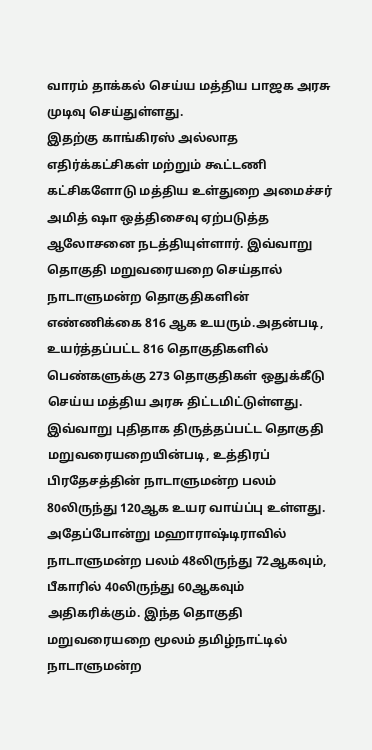வாரம் தாக்கல் செய்ய மத்திய பாஜக அரசு முடிவு செய்துள்ளது.
இதற்கு காங்கிரஸ் அல்லாத எதிர்க்கட்சிகள் மற்றும் கூட்டணி கட்சிகளோடு மத்திய உள்துறை அமைச்சர் அமித் ஷா ஒத்திசைவு ஏற்படுத்த ஆலோசனை நடத்தியுள்ளார். இவ்வாறு தொகுதி மறுவரையறை செய்தால் நாடாளுமன்ற தொகுதிகளின் எண்ணிக்கை 816 ஆக உயரும்.அதன்படி, உயர்த்தப்பட்ட 816 தொகுதிகளில் பெண்களுக்கு 273 தொகுதிகள் ஒதுக்கீடு செய்ய மத்திய அரசு திட்டமிட்டுள்ளது.
இவ்வாறு புதிதாக திருத்தப்பட்ட தொகுதி மறுவரையறையின்படி, உத்திரப் பிரதேசத்தின் நாடாளுமன்ற பலம் 80லிருந்து 120ஆக உயர வாய்ப்பு உள்ளது. அதேப்போன்று மஹாராஷ்டிராவில் நாடாளுமன்ற பலம் 48லிருந்து 72ஆகவும், பீகாரில் 40லிருந்து 60ஆகவும் அதிகரிக்கும். இந்த தொகுதி மறுவரையறை மூலம் தமிழ்நாட்டில் நாடாளுமன்ற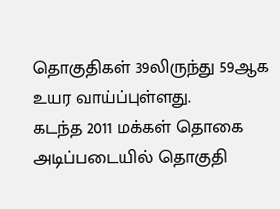தொகுதிகள் 39லிருந்து 59ஆக உயர வாய்ப்புள்ளது.
கடந்த 2011 மக்கள் தொகை அடிப்படையில் தொகுதி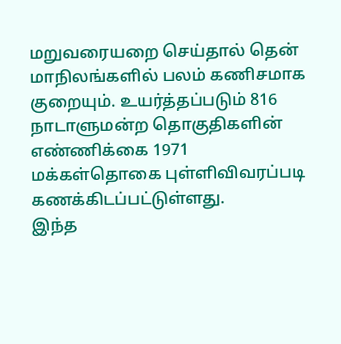மறுவரையறை செய்தால் தென் மாநிலங்களில் பலம் கணிசமாக குறையும். உயர்த்தப்படும் 816 நாடாளுமன்ற தொகுதிகளின் எண்ணிக்கை 1971 மக்கள்தொகை புள்ளிவிவரப்படி கணக்கிடப்பட்டுள்ளது.
இந்த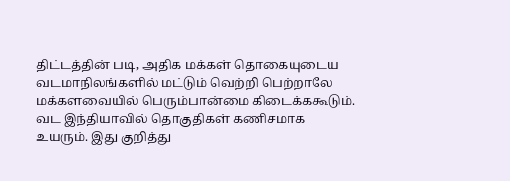திட்டத்தின் படி, அதிக மக்கள் தொகையுடைய வடமாநிலங்களில் மட்டும் வெற்றி பெற்றாலே மக்களவையில் பெரும்பான்மை கிடைக்ககூடும். வட இந்தியாவில் தொகுதிகள் கணிசமாக உயரும். இது குறித்து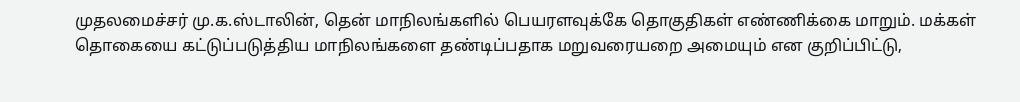முதலமைச்சர் மு.க.ஸ்டாலின், தென் மாநிலங்களில் பெயரளவுக்கே தொகுதிகள் எண்ணிக்கை மாறும். மக்கள் தொகையை கட்டுப்படுத்திய மாநிலங்களை தண்டிப்பதாக மறுவரையறை அமையும் என குறிப்பிட்டு,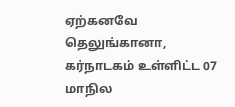ஏற்கனவே தெலுங்கானா, கர்நாடகம் உள்ளிட்ட 07 மாநில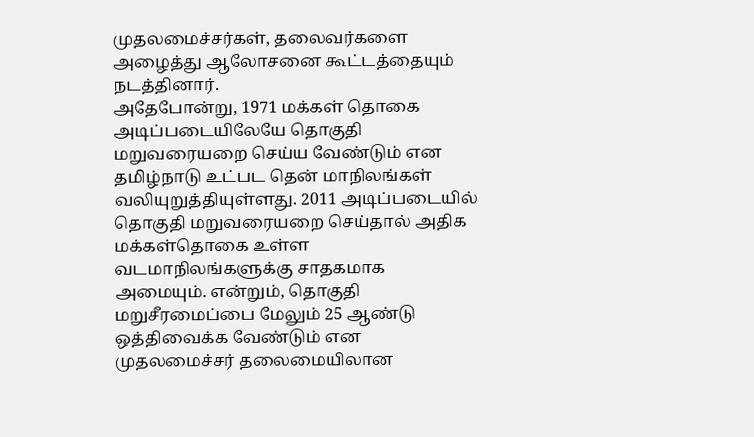முதலமைச்சர்கள், தலைவர்களை அழைத்து ஆலோசனை கூட்டத்தையும் நடத்தினார்.
அதேபோன்று, 1971 மக்கள் தொகை அடிப்படையிலேயே தொகுதி மறுவரையறை செய்ய வேண்டும் என தமிழ்நாடு உட்பட தென் மாநிலங்கள் வலியுறுத்தியுள்ளது. 2011 அடிப்படையில் தொகுதி மறுவரையறை செய்தால் அதிக மக்கள்தொகை உள்ள வடமாநிலங்களுக்கு சாதகமாக அமையும். என்றும், தொகுதி மறுசீரமைப்பை மேலும் 25 ஆண்டு ஒத்திவைக்க வேண்டும் என முதலமைச்சர் தலைமையிலான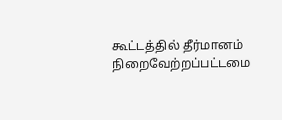கூட்டத்தில் தீர்மானம் நிறைவேற்றப்பட்டமை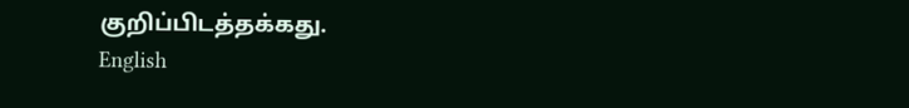குறிப்பிடத்தக்கது.
English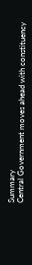Summary
Central Government moves ahead with constituency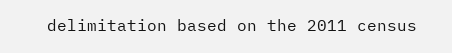delimitation based on the 2011 census